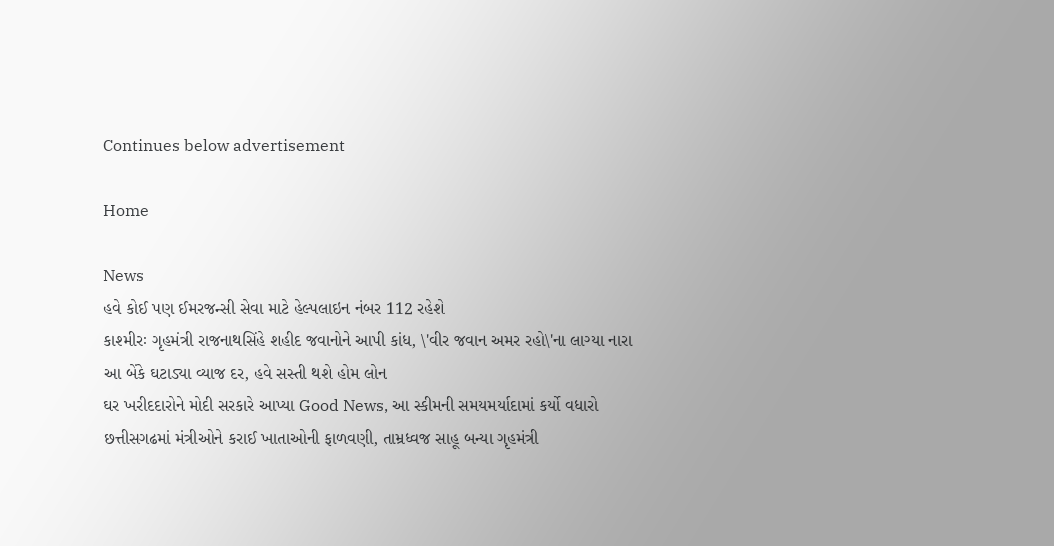Continues below advertisement

Home

News
હવે કોઈ પણ ઈમરજન્સી સેવા માટે હેલ્પલાઇન નંબર 112 રહેશે
કાશ્મીરઃ ગૃહમંત્રી રાજનાથસિંહે શહીદ જવાનોને આપી કાંધ, \'વીર જવાન અમર રહો\'ના લાગ્યા નારા
આ બેંકે ઘટાડ્યા વ્યાજ દર, હવે સસ્તી થશે હોમ લોન
ઘર ખરીદદારોને મોદી સરકારે આપ્યા Good News, આ સ્કીમની સમયમર્યાદામાં કર્યો વધારો
છત્તીસગઢમાં મંત્રીઓને કરાઈ ખાતાઓની ફાળવણી, તામ્રધ્વજ સાહૂ બન્યા ગૃહમંત્રી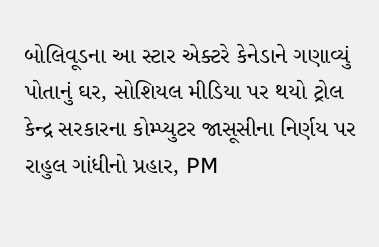બોલિવૂડના આ સ્ટાર એક્ટરે કેનેડાને ગણાવ્યું પોતાનું ઘર, સોશિયલ મીડિયા પર થયો ટ્રોલ
કેન્દ્ર સરકારના કોમ્પ્યુટર જાસૂસીના નિર્ણય પર રાહુલ ગાંધીનો પ્રહાર, PM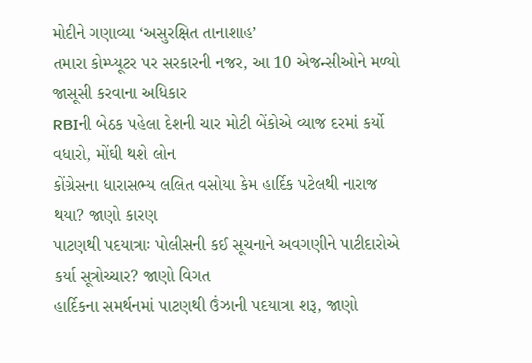મોદીને ગણાવ્યા ‘અસુરક્ષિત તાનાશાહ’
તમારા કોમ્પ્યૂટર પર સરકારની નજર, આ 10 એજન્સીઓને મળ્યો જાસૂસી કરવાના અધિકાર
RBIની બેઠક પહેલા દેશની ચાર મોટી બેંકોએ વ્યાજ દરમાં કર્યો વધારો, મોંઘી થશે લોન
કોંગ્રેસના ધારાસભ્ય લલિત વસોયા કેમ હાર્દિક પટેલથી નારાજ થયા? જાણો કારણ
પાટણથી પદયાત્રાઃ પોલીસની કઈ સૂચનાને અવગણીને પાટીદારોએ કર્યા સૂત્રોચ્ચાર? જાણો વિગત
હાર્દિકના સમર્થનમાં પાટણથી ઉંઝાની પદયાત્રા શરૂ, જાણો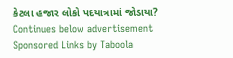કેટલા હજાર લોકો પદયાત્રામાં જોડાયા?
Continues below advertisement
Sponsored Links by Taboola